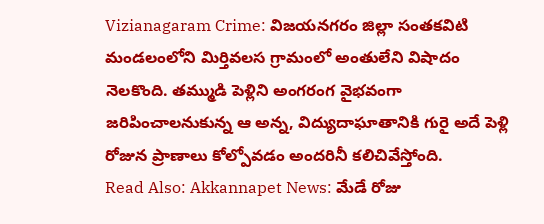Vizianagaram Crime: విజయనగరం జిల్లా సంతకవిటి మండలంలోని మిర్తివలస గ్రామంలో అంతులేని విషాదం నెలకొంది. తమ్ముడి పెళ్లిని అంగరంగ వైభవంగా జరిపించాలనుకున్న ఆ అన్న, విద్యుదాఘాతానికి గురై అదే పెళ్లి రోజున ప్రాణాలు కోల్పోవడం అందరినీ కలిచివేస్తోంది.
Read Also: Akkannapet News: మేడే రోజు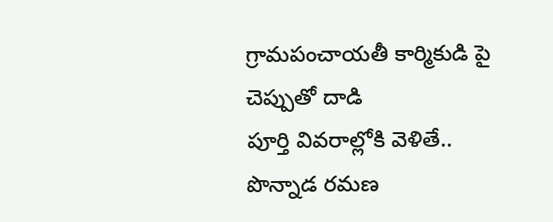గ్రామపంచాయతీ కార్మికుడి పై చెప్పుతో దాడి
పూర్తి వివరాల్లోకి వెళితే.. పొన్నాడ రమణ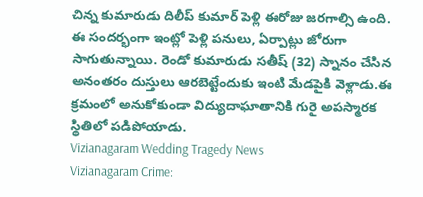చిన్న కుమారుడు దిలీప్ కుమార్ పెళ్లి ఈరోజు జరగాల్సి ఉంది. ఈ సందర్భంగా ఇంట్లో పెళ్లి పనులు, ఏర్పాట్లు జోరుగా సాగుతున్నాయి. రెండో కుమారుడు సతీష్ (32) స్నానం చేసిన అనంతరం దుస్తులు ఆరబెట్టేందుకు ఇంటి మేడపైకి వెళ్లాడు.ఈ క్రమంలో అనుకోకుండా విద్యుదాఘాతానికి గురై అపస్మారక స్థితిలో పడిపోయాడు.
Vizianagaram Wedding Tragedy News
Vizianagaram Crime: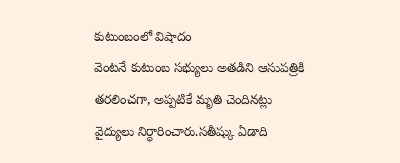కుటుంబంలో విషాదం
వెంటనే కుటుంబ సభ్యులు అతడిని ఆసుపత్రికి తరలించగా, అప్పటికే మృతి చెందినట్లు వైద్యులు నిర్ధారించారు.సతీష్కు ఏడాది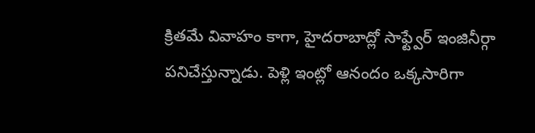క్రితమే వివాహం కాగా, హైదరాబాద్లో సాఫ్ట్వేర్ ఇంజినీర్గా పనిచేస్తున్నాడు. పెళ్లి ఇంట్లో ఆనందం ఒక్కసారిగా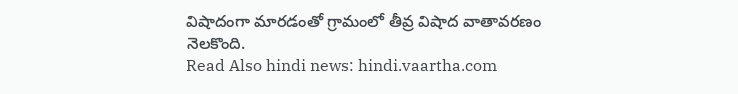విషాదంగా మారడంతో గ్రామంలో తీవ్ర విషాద వాతావరణం నెలకొంది.
Read Also hindi news: hindi.vaartha.com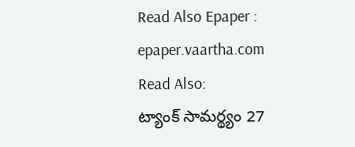Read Also Epaper : epaper.vaartha.com
Read Also:
ట్యాంక్ సామర్థ్యం 27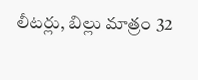లీటర్లు, బిల్లు మాత్రం 32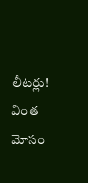లీటర్లు! వింత మోసం